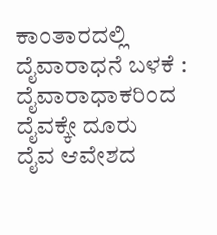ಕಾಂತಾರದಲ್ಲಿ ದೈವಾರಾಧನೆ ಬಳಕೆ : ದೈವಾರಾಧಾಕರಿಂದ ದೈವಕ್ಕೇ ದೂರು
ದೈವ ಆವೇಶದ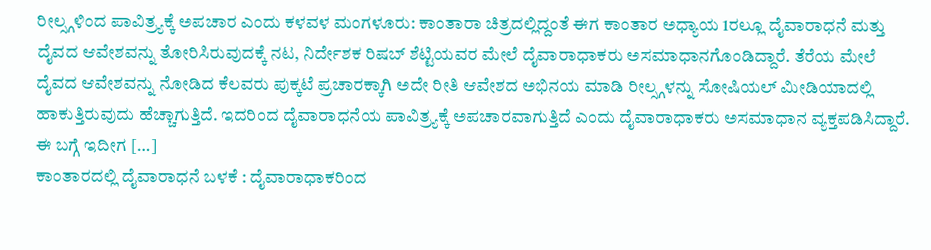ರೀಲ್ಸ್ಗಳಿಂದ ಪಾವಿತ್ರ್ಯಕ್ಕೆ ಅಪಚಾರ ಎಂದು ಕಳವಳ ಮಂಗಳೂರು: ಕಾಂತಾರಾ ಚಿತ್ರದಲ್ಲಿದ್ದಂತೆ ಈಗ ಕಾಂತಾರ ಅಧ್ಯಾಯ 1ರಲ್ಲೂ ದೈವಾರಾಧನೆ ಮತ್ತು ದೈವದ ಆವೇಶವನ್ನು ತೋರಿಸಿರುವುದಕ್ಕೆ ನಟ, ನಿರ್ದೇಶಕ ರಿಷಬ್ ಶೆಟ್ಟಿಯವರ ಮೇಲೆ ದೈವಾರಾಧಾಕರು ಅಸಮಾಧಾನಗೊಂಡಿದ್ದಾರೆ. ತೆರೆಯ ಮೇಲೆ ದೈವದ ಆವೇಶವನ್ನು ನೋಡಿದ ಕೆಲವರು ಪುಕ್ಕಟೆ ಪ್ರಚಾರಕ್ಕಾಗಿ ಅದೇ ರೀತಿ ಆವೇಶದ ಅಭಿನಯ ಮಾಡಿ ರೀಲ್ಸ್ಗಳನ್ನು ಸೋಷಿಯಲ್ ಮೀಡಿಯಾದಲ್ಲಿ ಹಾಕುತ್ತಿರುವುದು ಹೆಚ್ಚಾಗುತ್ತಿದೆ. ಇದರಿಂದ ದೈವಾರಾಧನೆಯ ಪಾವಿತ್ರ್ಯಕ್ಕೆ ಅಪಚಾರವಾಗುತ್ತಿದೆ ಎಂದು ದೈವಾರಾಧಾಕರು ಅಸಮಾಧಾನ ವ್ಯಕ್ತಪಡಿಸಿದ್ದಾರೆ. ಈ ಬಗ್ಗೆ ಇದೀಗ […]
ಕಾಂತಾರದಲ್ಲಿ ದೈವಾರಾಧನೆ ಬಳಕೆ : ದೈವಾರಾಧಾಕರಿಂದ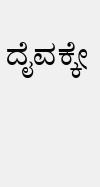ದೈವಕ್ಕೇ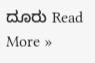ದೂರು Read More »